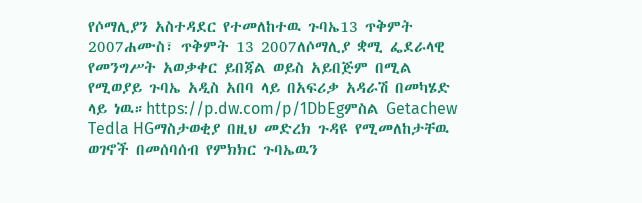የሶማሊያን አስተዳደር የተመለከተዉ ጉባኤ13 ጥቅምት 2007ሐሙስ፣ ጥቅምት 13 2007ለሶማሊያ ቋሚ ፌደራላዊ የመንግሥት አወቃቀር ይበጃል ወይስ አይበጅም በሚል የሚወያይ ጉባኤ አዲስ አበባ ላይ በአፍሪቃ አዳራሽ በመካሄድ ላይ ነዉ።https://p.dw.com/p/1DbEgምስል Getachew Tedla HGማስታወቂያ በዚህ መድረክ ጉዳዩ የሚመለከታቸዉ ወገኖች በመሰባሰብ የምክክር ጉባኤዉን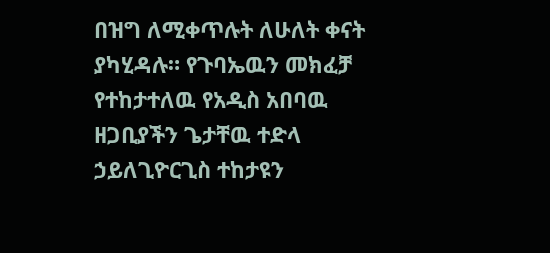በዝግ ለሚቀጥሉት ለሁለት ቀናት ያካሂዳሉ። የጉባኤዉን መክፈቻ የተከታተለዉ የአዲስ አበባዉ ዘጋቢያችን ጌታቸዉ ተድላ ኃይለጊዮርጊስ ተከታዩን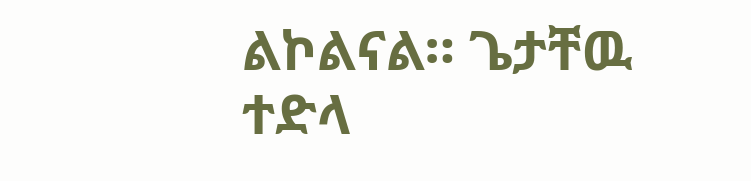ልኮልናል። ጌታቸዉ ተድላ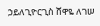ኃይለጊዮርጊስ ሸዋዬ ለገሠ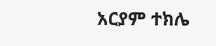አርያም ተክሌ